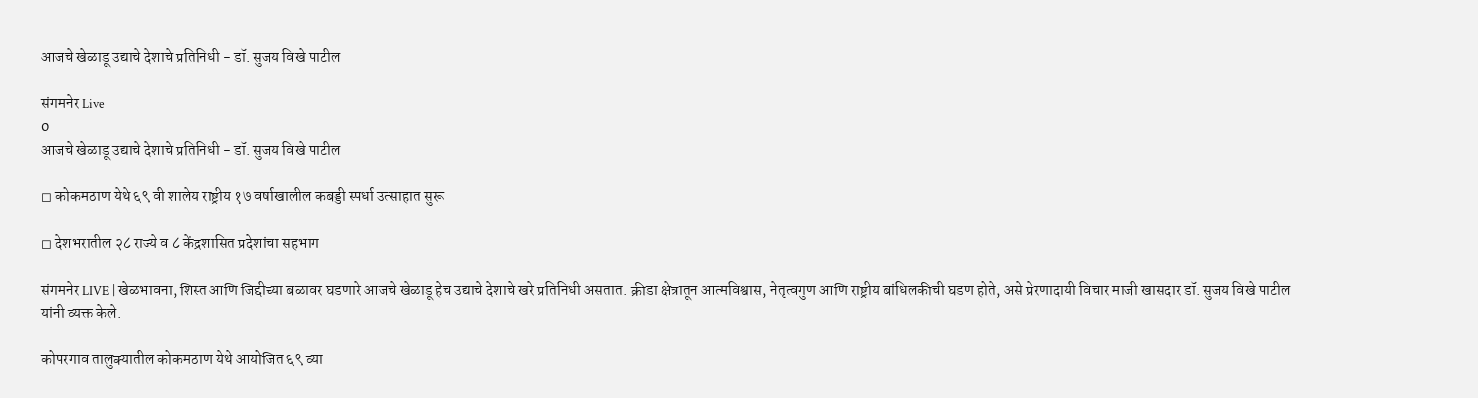आजचे खेळाडू उद्याचे देशाचे प्रतिनिधी - डॉ. सुजय विखे पाटील

संगमनेर Live
0
आजचे खेळाडू उद्याचे देशाचे प्रतिनिधी - डॉ. सुजय विखे पाटील

◻ कोकमठाण येथे ६९ वी शालेय राष्ट्रीय १७ वर्षाखालील कबड्डी स्पर्धा उत्साहात सुरू

◻ देशभरातील २८ राज्ये व ८ केंद्रशासित प्रदेशांचा सहभाग

संगमनेर LIVE | खेळभावना, शिस्त आणि जिद्दीच्या बळावर घडणारे आजचे खेळाडू हेच उद्याचे देशाचे खरे प्रतिनिधी असतात. क्रीडा क्षेत्रातून आत्मविश्वास, नेतृत्वगुण आणि राष्ट्रीय बांधिलकीची घडण होते, असे प्रेरणादायी विचार माजी खासदार डॉ. सुजय विखे पाटील यांनी व्यक्त केले.

कोपरगाव तालुक्यातील कोकमठाण येथे आयोजित ६९ व्या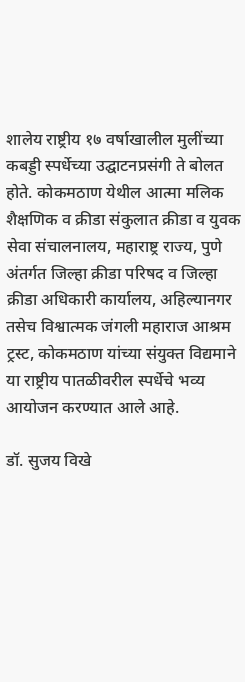शालेय राष्ट्रीय १७ वर्षाखालील मुलींच्या कबड्डी स्पर्धेच्या उद्घाटनप्रसंगी ते बोलत होते. कोकमठाण येथील आत्मा मलिक शैक्षणिक व क्रीडा संकुलात क्रीडा व युवक सेवा संचालनालय, महाराष्ट्र राज्य, पुणे अंतर्गत जिल्हा क्रीडा परिषद व जिल्हा क्रीडा अधिकारी कार्यालय, अहिल्यानगर तसेच विश्वात्मक जंगली महाराज आश्रम ट्रस्ट, कोकमठाण यांच्या संयुक्त विद्यमाने या राष्ट्रीय पातळीवरील स्पर्धेचे भव्य आयोजन करण्यात आले आहे.

डॉ. सुजय विखे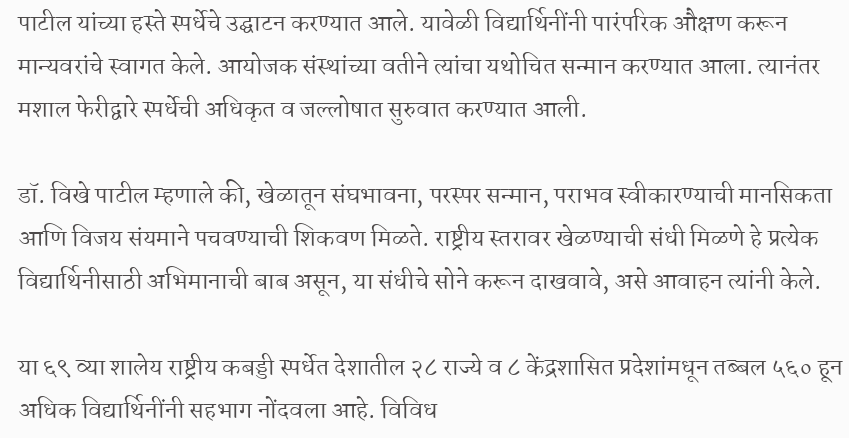पाटील यांच्या हस्ते स्पर्धेचे उद्घाटन करण्यात आले. यावेळी विद्यार्थिनींनी पारंपरिक औक्षण करून मान्यवरांचे स्वागत केले. आयोजक संस्थांच्या वतीने त्यांचा यथोचित सन्मान करण्यात आला. त्यानंतर मशाल फेरीद्वारे स्पर्धेची अधिकृत व जल्लोषात सुरुवात करण्यात आली.

डॉ. विखे पाटील म्हणाले की, खेळातून संघभावना, परस्पर सन्मान, पराभव स्वीकारण्याची मानसिकता आणि विजय संयमाने पचवण्याची शिकवण मिळते. राष्ट्रीय स्तरावर खेळण्याची संधी मिळणे हे प्रत्येक विद्यार्थिनीसाठी अभिमानाची बाब असून, या संधीचे सोने करून दाखवावे, असे आवाहन त्यांनी केले.

या ६९ व्या शालेय राष्ट्रीय कबड्डी स्पर्धेत देशातील २८ राज्ये व ८ केंद्रशासित प्रदेशांमधून तब्बल ५६० हून अधिक विद्यार्थिनींनी सहभाग नोंदवला आहे. विविध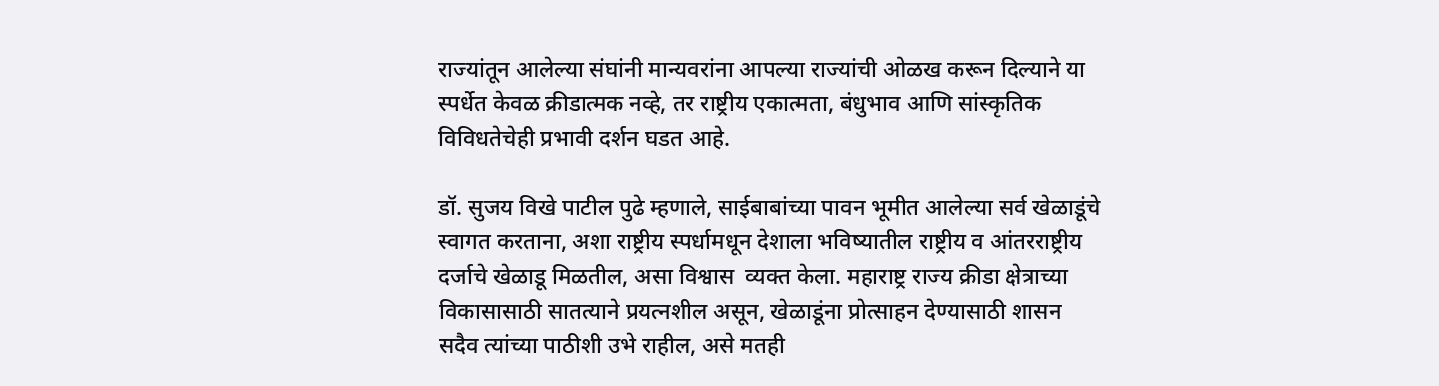राज्यांतून आलेल्या संघांनी मान्यवरांना आपल्या राज्यांची ओळख करून दिल्याने या स्पर्धेत केवळ क्रीडात्मक नव्हे, तर राष्ट्रीय एकात्मता, बंधुभाव आणि सांस्कृतिक विविधतेचेही प्रभावी दर्शन घडत आहे.

डॉ. सुजय विखे पाटील पुढे म्हणाले, साईबाबांच्या पावन भूमीत आलेल्या सर्व खेळाडूंचे स्वागत करताना, अशा राष्ट्रीय स्पर्धामधून देशाला भविष्यातील राष्ट्रीय व आंतरराष्ट्रीय दर्जाचे खेळाडू मिळतील, असा विश्वास  व्यक्त केला. महाराष्ट्र राज्य क्रीडा क्षेत्राच्या विकासासाठी सातत्याने प्रयत्नशील असून, खेळाडूंना प्रोत्साहन देण्यासाठी शासन सदैव त्यांच्या पाठीशी उभे राहील, असे मतही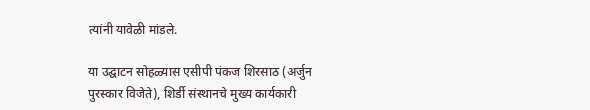त्यांनी यावेळी मांडले.

या उद्घाटन सोहळ्यास एसीपी पंकज शिरसाठ (अर्जुन पुरस्कार विजेते), शिर्डी संस्थानचे मुख्य कार्यकारी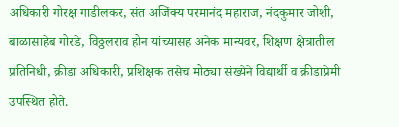अधिकारी गोरक्ष गाडीलकर, संत अजिंक्य परमानंद महाराज, नंदकुमार जोशी, बाळासाहेब गोरडे, विठ्ठलराव होन यांच्यासह अनेक मान्यवर, शिक्षण क्षेत्रातील प्रतिनिधी, क्रीडा अधिकारी, प्रशिक्षक तसेच मोठ्या संख्येने विद्यार्थी व क्रीडाप्रेमी उपस्थित होते.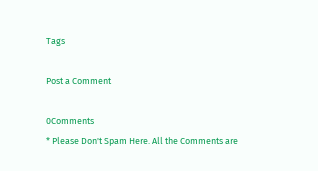Tags

Post a Comment

0Comments
* Please Don't Spam Here. All the Comments are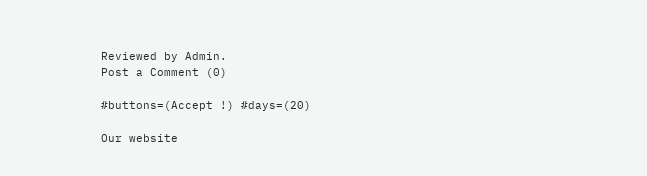Reviewed by Admin.
Post a Comment (0)

#buttons=(Accept !) #days=(20)

Our website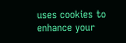uses cookies to enhance your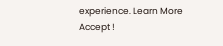experience. Learn More
Accept !